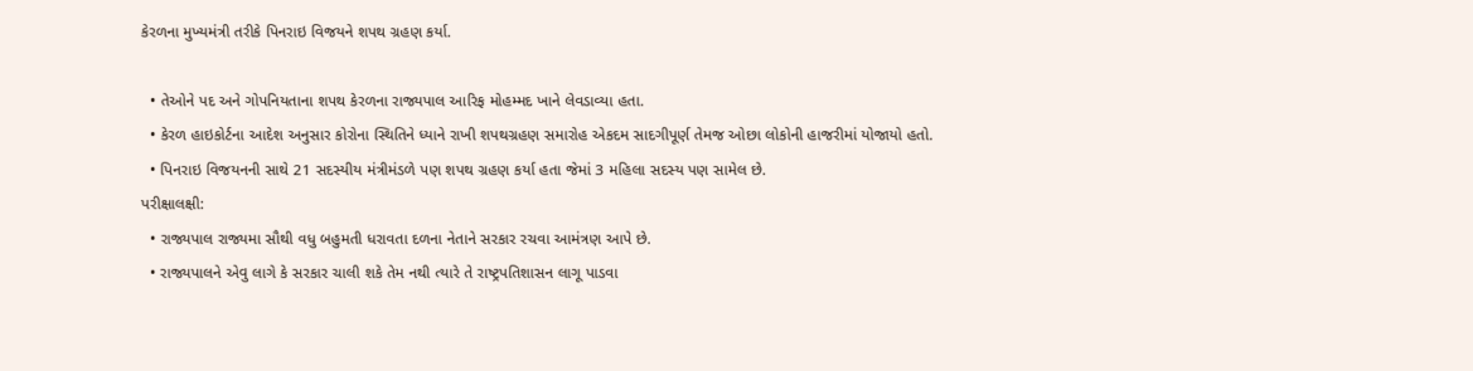કેરળના મુખ્યમંત્રી તરીકે પિનરાઇ વિજયને શપથ ગ્રહણ કર્યા.

  • તેઓને પદ અને ગોપનિયતાના શપથ કેરળના રાજ્યપાલ આરિફ મોહમ્મદ ખાને લેવડાવ્યા હતા.
  • કેરળ હાઇકોર્ટના આદેશ અનુસાર કોરોના સ્થિતિને ધ્યાને રાખી શપથગ્રહણ સમારોહ એકદમ સાદગીપૂર્ણ તેમજ ઓછા લોકોની હાજરીમાં યોજાયો હતો.
  • પિનરાઇ વિજયનની સાથે 21 સદસ્યીય મંત્રીમંડળે પણ શપથ ગ્રહણ કર્યા હતા જેમાં 3 મહિલા સદસ્ય પણ સામેલ છે.
પરીક્ષાલક્ષી:
  • રાજ્યપાલ રાજ્યમા સૌથી વધુ બહુમતી ધરાવતા દળના નેતાને સરકાર રચવા આમંત્રણ આપે છે.
  • રાજ્યપાલને એવુ લાગે કે સરકાર ચાલી શકે તેમ નથી ત્યારે તે રાષ્ટ્રપતિશાસન લાગૂ પાડવા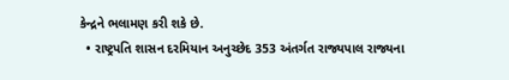કેન્દ્રને ભલામણ કરી શકે છે.
  • રાષ્ટ્રપતિ શાસન દરમિયાન અનુચ્છેદ 353 અંતર્ગત રાજ્યપાલ રાજ્યના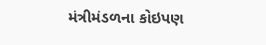મંત્રીમંડળના કોઇપણ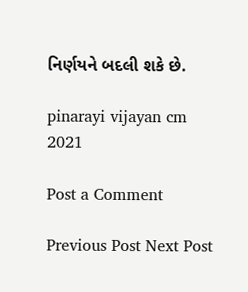નિર્ણયને બદલી શકે છે.

pinarayi vijayan cm 2021

Post a Comment

Previous Post Next Post